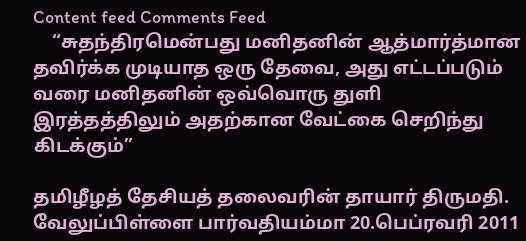Content feed Comments Feed
    “சுதந்திரமென்பது மனிதனின் ஆத்மார்த்மான தவிர்க்க முடியாத ஒரு தேவை, அது எட்டப்படும் வரை மனிதனின் ஒவ்வொரு துளி இரத்தத்திலும் அதற்கான வேட்கை செறிந்து கிடக்கும்”

தமிழீழத் தேசியத் தலைவரின் தாயார் திருமதி. வேலுப்பிள்ளை பார்வதியம்மா 20.பெப்ரவரி 2011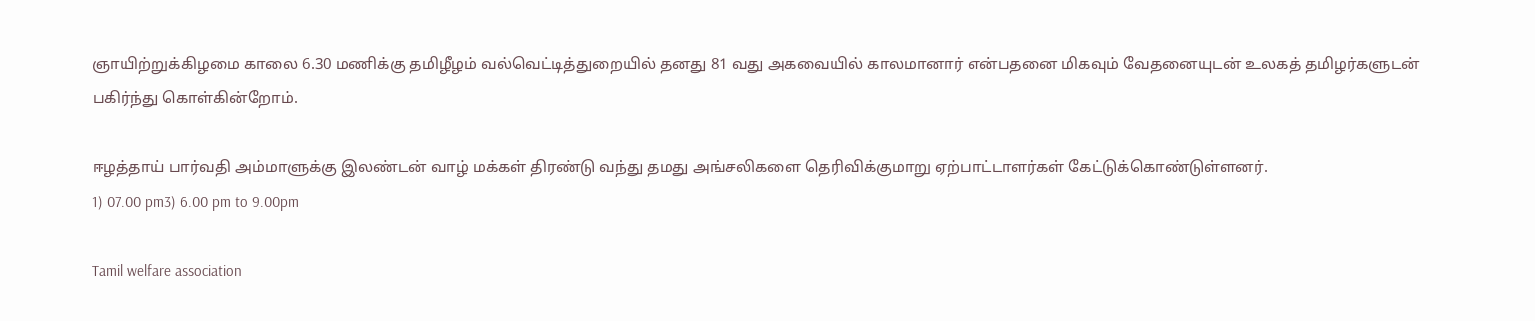ஞாயிற்றுக்கிழமை காலை 6.30 மணிக்கு தமிழீழம் வல்வெட்டித்துறையில் தனது 81 வது அகவையில் காலமானார் என்பதனை மிகவும் வேதனையுடன் உலகத் தமிழர்களுடன் பகிர்ந்து கொள்கின்றோம்.

ஈழத்தாய் பார்வதி அம்மாளுக்கு இலண்டன் வாழ் மக்கள் திரண்டு வந்து தமது அங்சலிகளை தெரிவிக்குமாறு ஏற்பாட்டாளர்கள் கேட்டுக்கொண்டுள்ளனர்.
1) 07.00 pm3) 6.00 pm to 9.00pm

Tamil welfare association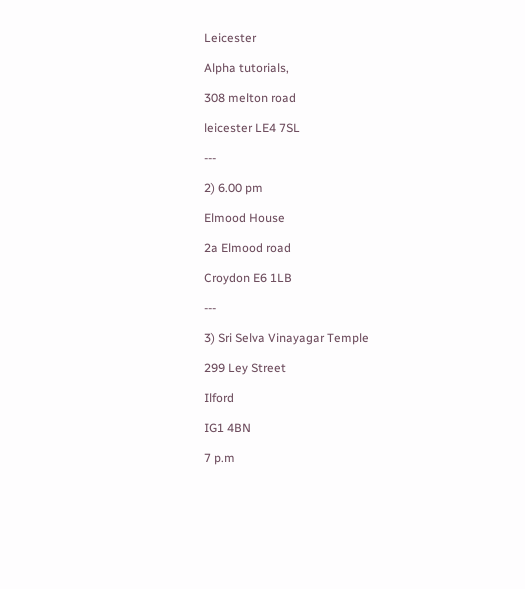Leicester

Alpha tutorials,

308 melton road

leicester LE4 7SL

---

2) 6.00 pm

Elmood House

2a Elmood road

Croydon E6 1LB

---

3) Sri Selva Vinayagar Temple

299 Ley Street

Ilford

IG1 4BN

7 p.m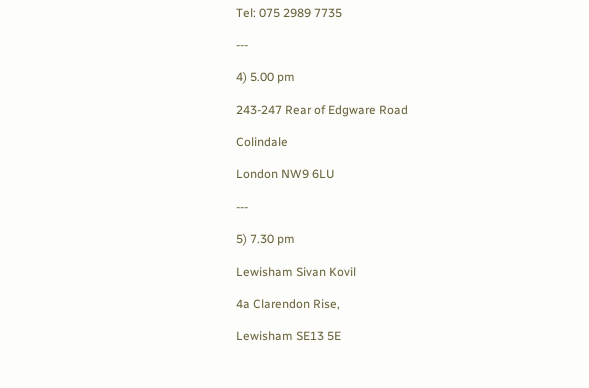Tel: 075 2989 7735

---

4) 5.00 pm

243-247 Rear of Edgware Road

Colindale

London NW9 6LU

---

5) 7.30 pm

Lewisham Sivan Kovil

4a Clarendon Rise,

Lewisham SE13 5E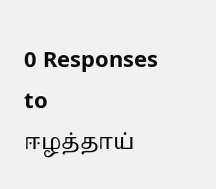0 Responses to ஈழத்தாய்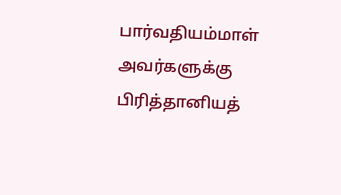பார்வதியம்மாள் அவர்களுக்கு பிரித்தானியத்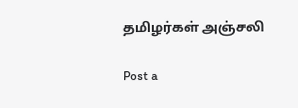தமிழர்கள் அஞ்சலி

Post a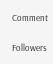Comment

Followers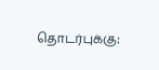தொடர்புக்கு: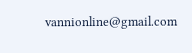vannionline@gmail.com